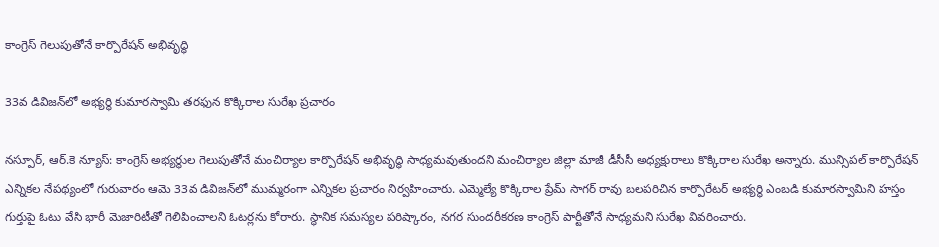కాంగ్రెస్‌ గెలుపుతోనే కార్పొరేషన్‌ అభివృద్ధి

33వ డివిజన్‌లో అభ్యర్థి కుమారస్వామి తరఫున కొక్కిరాల సురేఖ ప్రచారం

నస్పూర్, ఆర్.కె న్యూస్: కాంగ్రెస్ అభ్యర్థుల గెలుపుతోనే మంచిర్యాల కార్పొరేషన్ అభివృద్ధి సాధ్యమవుతుందని మంచిర్యాల జిల్లా మాజీ డీసీసీ అధ్యక్షురాలు కొక్కిరాల సురేఖ అన్నారు. మున్సిపల్ కార్పొరేషన్ ఎన్నికల నేపథ్యంలో గురువారం ఆమె 33వ డివిజన్‌లో ముమ్మరంగా ఎన్నికల ప్రచారం నిర్వహించారు. ఎమ్మెల్యే కొక్కిరాల ప్రేమ్ సాగర్ రావు బలపరిచిన కార్పొరేటర్ అభ్యర్థి ఎంబడి కుమారస్వామిని హస్తం గుర్తుపై ఓటు వేసి భారీ మెజారిటీతో గెలిపించాలని ఓటర్లను కోరారు. స్థానిక సమస్యల పరిష్కారం, నగర సుందరీకరణ కాంగ్రెస్ పార్టీతోనే సాధ్యమని సురేఖ వివరించారు.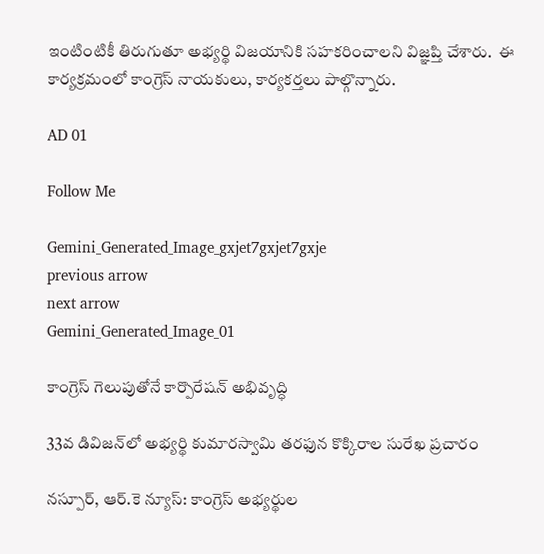ఇంటింటికీ తిరుగుతూ అభ్యర్థి విజయానికి సహకరించాలని విజ్ఞప్తి చేశారు.  ఈ కార్యక్రమంలో కాంగ్రెస్ నాయకులు, కార్యకర్తలు పాల్గొన్నారు.

AD 01

Follow Me

Gemini_Generated_Image_gxjet7gxjet7gxje
previous arrow
next arrow
Gemini_Generated_Image_01

కాంగ్రెస్‌ గెలుపుతోనే కార్పొరేషన్‌ అభివృద్ధి

33వ డివిజన్‌లో అభ్యర్థి కుమారస్వామి తరఫున కొక్కిరాల సురేఖ ప్రచారం

నస్పూర్, ఆర్.కె న్యూస్: కాంగ్రెస్ అభ్యర్థుల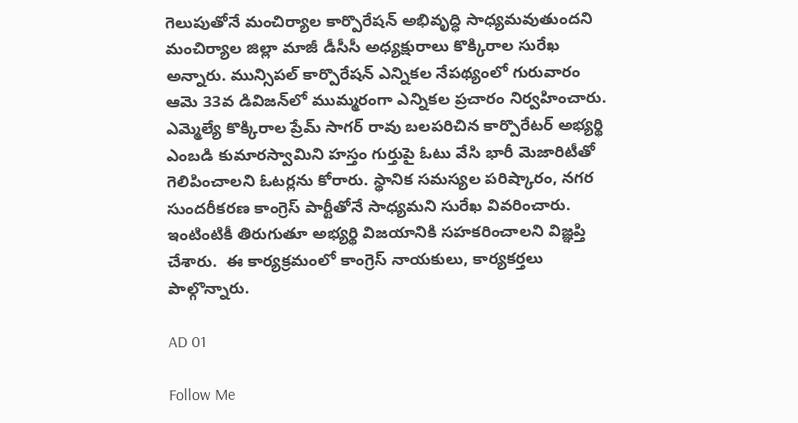గెలుపుతోనే మంచిర్యాల కార్పొరేషన్ అభివృద్ధి సాధ్యమవుతుందని మంచిర్యాల జిల్లా మాజీ డీసీసీ అధ్యక్షురాలు కొక్కిరాల సురేఖ అన్నారు. మున్సిపల్ కార్పొరేషన్ ఎన్నికల నేపథ్యంలో గురువారం ఆమె 33వ డివిజన్‌లో ముమ్మరంగా ఎన్నికల ప్రచారం నిర్వహించారు. ఎమ్మెల్యే కొక్కిరాల ప్రేమ్ సాగర్ రావు బలపరిచిన కార్పొరేటర్ అభ్యర్థి ఎంబడి కుమారస్వామిని హస్తం గుర్తుపై ఓటు వేసి భారీ మెజారిటీతో గెలిపించాలని ఓటర్లను కోరారు. స్థానిక సమస్యల పరిష్కారం, నగర సుందరీకరణ కాంగ్రెస్ పార్టీతోనే సాధ్యమని సురేఖ వివరించారు. ఇంటింటికీ తిరుగుతూ అభ్యర్థి విజయానికి సహకరించాలని విజ్ఞప్తి చేశారు.  ఈ కార్యక్రమంలో కాంగ్రెస్ నాయకులు, కార్యకర్తలు పాల్గొన్నారు.

AD 01

Follow Me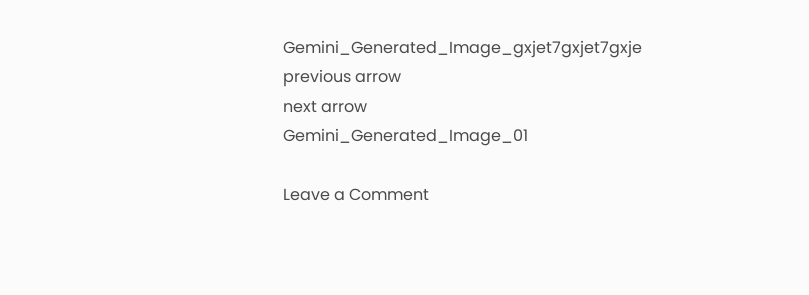Gemini_Generated_Image_gxjet7gxjet7gxje
previous arrow
next arrow
Gemini_Generated_Image_01

Leave a Comment